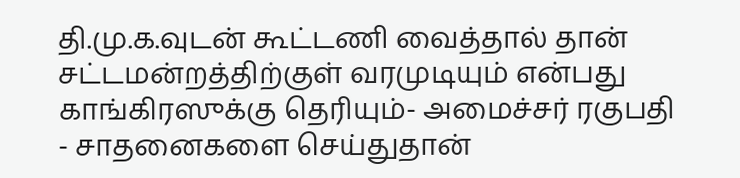தி.மு.க.வுடன் கூட்டணி வைத்தால் தான் சட்டமன்றத்திற்குள் வரமுடியும் என்பது காங்கிரஸுக்கு தெரியும்- அமைச்சர் ரகுபதி
- சாதனைகளை செய்துதான்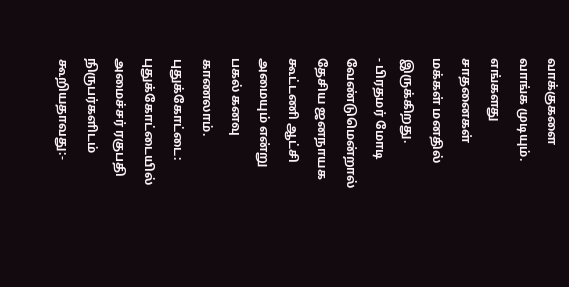வாக்குகளை வாங்க முடியும். எங்களது சாதனைகள் மக்கள் மனதில் இருக்கிறது.
- பிரதமர் மோடி வேண்டுமென்றால் தேசிய ஜனநாயக கூட்டணி ஆட்சி அமையும் என்று பகல் கனவு காணலாம்.
புதுக்கோட்டை:
புதுக்கோட்டையில் அமைச்சர் ரகுபதி நிருபர்களிடம் கூறியதாவது:-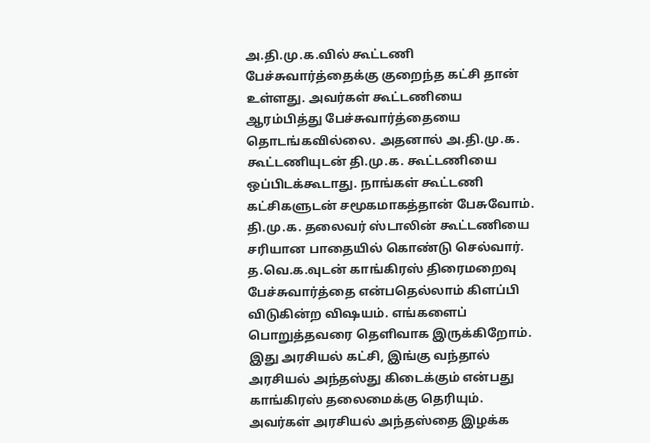அ.தி.மு.க.வில் கூட்டணி பேச்சுவார்த்தைக்கு குறைந்த கட்சி தான் உள்ளது. அவர்கள் கூட்டணியை ஆரம்பித்து பேச்சுவார்த்தையை தொடங்கவில்லை. அதனால் அ.தி.மு.க. கூட்டணியுடன் தி.மு.க. கூட்டணியை ஒப்பிடக்கூடாது. நாங்கள் கூட்டணி கட்சிகளுடன் சமூகமாகத்தான் பேசுவோம். தி.மு.க. தலைவர் ஸ்டாலின் கூட்டணியை சரியான பாதையில் கொண்டு செல்வார்.
த.வெ.க.வுடன் காங்கிரஸ் திரைமறைவு பேச்சுவார்த்தை என்பதெல்லாம் கிளப்பி விடுகின்ற விஷயம். எங்களைப் பொறுத்தவரை தெளிவாக இருக்கிறோம். இது அரசியல் கட்சி, இங்கு வந்தால் அரசியல் அந்தஸ்து கிடைக்கும் என்பது காங்கிரஸ் தலைமைக்கு தெரியும். அவர்கள் அரசியல் அந்தஸ்தை இழக்க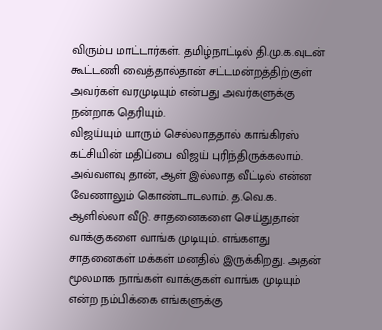விரும்ப மாட்டார்கள். தமிழ்நாட்டில் தி.மு.க.வுடன் கூட்டணி வைத்தால்தான் சட்டமன்றத்திற்குள் அவர்கள் வரமுடியும் என்பது அவர்களுக்கு நன்றாக தெரியும்.
விஜய்யும் யாரும் செல்லாததால் காங்கிரஸ் கட்சியின் மதிப்பை விஜய் புரிந்திருக்கலாம். அவ்வளவு தான், ஆள் இல்லாத வீட்டில் என்ன வேணாலும் கொண்டாடலாம். த.வெ.க. ஆளில்லா வீடு. சாதனைகளை செய்துதான் வாக்குகளை வாங்க முடியும். எங்களது சாதனைகள் மக்கள் மனதில் இருக்கிறது. அதன் மூலமாக நாங்கள் வாக்குகள் வாங்க முடியும் என்ற நம்பிக்கை எங்களுக்கு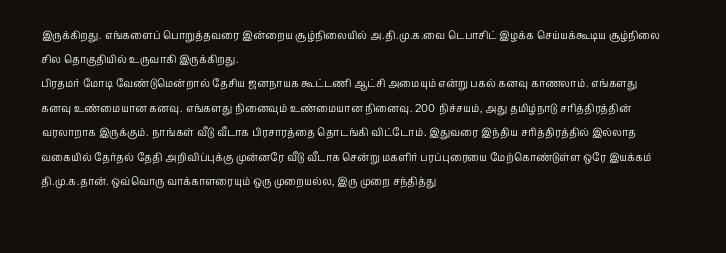இருக்கிறது. எங்களைப் பொறுத்தவரை இன்றைய சூழ்நிலையில் அ.தி.மு.க.வை டெபாசிட் இழக்க செய்யக்கூடிய சூழ்நிலை சில தொகுதியில் உருவாகி இருக்கிறது.
பிரதமர் மோடி வேண்டுமென்றால் தேசிய ஜனநாயக கூட்டணி ஆட்சி அமையும் என்று பகல் கனவு காணலாம். எங்களது கனவு உண்மையான கனவு. எங்களது நினைவும் உண்மையான நினைவு. 200 நிச்சயம், அது தமிழ்நாடு சரித்திரத்தின் வரலாறாக இருக்கும். நாங்கள் வீடு வீடாக பிரசாரத்தை தொடங்கி விட்டோம். இதுவரை இந்திய சரித்திரத்தில் இல்லாத வகையில் தேர்தல் தேதி அறிவிப்புக்கு முன்னரே வீடு வீடாக சென்று மகளிர் பரப்புரையை மேற்கொண்டுள்ள ஒரே இயக்கம் தி.மு.க.தான். ஒவ்வொரு வாக்காளரையும் ஒரு முறையல்ல, இரு முறை சந்தித்து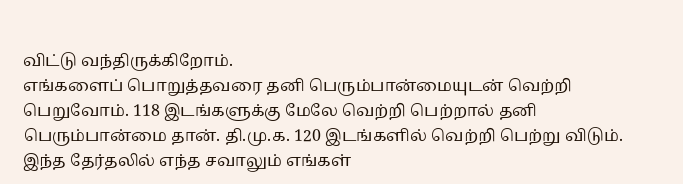விட்டு வந்திருக்கிறோம்.
எங்களைப் பொறுத்தவரை தனி பெரும்பான்மையுடன் வெற்றி பெறுவோம். 118 இடங்களுக்கு மேலே வெற்றி பெற்றால் தனி பெரும்பான்மை தான். தி.மு.க. 120 இடங்களில் வெற்றி பெற்று விடும். இந்த தேர்தலில் எந்த சவாலும் எங்கள்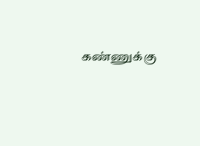கண்ணுக்கு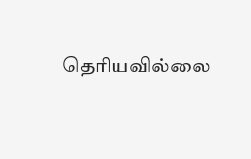தெரியவில்லை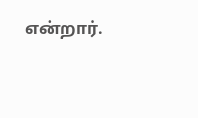என்றார்.